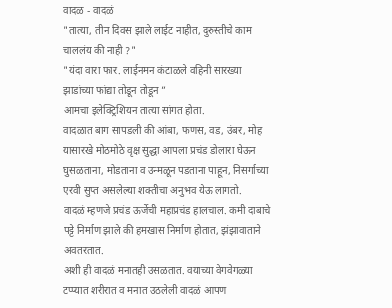वादळ - वादळं
"तात्या, तीन दिवस झाले लाईट नाहीत, दुरुस्तीचे काम चाललंय की नाही ?"
"यंदा वारा फार. लाईनमन कंटाळले वहिनी सारख्या झाडांच्या फांद्या तोडून तोडून ”
आमचा इलेक्ट्रिशियन तात्या सांगत होता.
वादळात बाग सापडली की आंबा, फणस, वड, उंबर, मोह यासारखे मोठमोठे वृक्ष सुद्धा आपला प्रचंड डोलारा घेऊन घुसळताना, मोडताना व उन्मळून पडताना पाहून, निसर्गाच्या एरवी सुप्त असलेल्या शक्तीचा अनुभव येऊ लागतो.
वादळं म्हणजे प्रचंड ऊर्जेची महाप्रचंड हालचाल. कमी दाबाचे पट्टे निर्माण झाले की हमखास निर्माण होतात, झंझावाताने अवतरतात.
अशी ही वादळं मनातही उसळतात. वयाच्या वेगवेगळ्या टप्प्यात शरीरात व मनात उठलेली वादळं आपण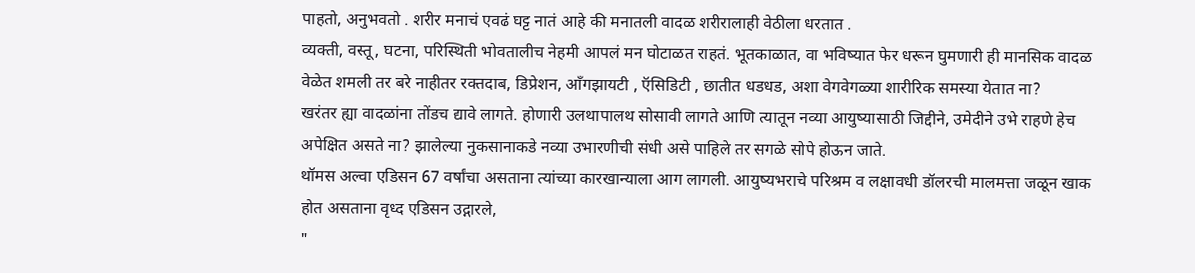पाहतो, अनुभवतो . शरीर मनाचं एवढं घट्ट नातं आहे की मनातली वादळ शरीरालाही वेठीला धरतात .
व्यक्ती, वस्तू, घटना, परिस्थिती भोवतालीच नेहमी आपलं मन घोटाळत राहतं. भूतकाळात, वा भविष्यात फेर धरून घुमणारी ही मानसिक वादळ वेळेत शमली तर बरे नाहीतर रक्तदाब, डिप्रेशन, आँगझायटी , ऍसिडिटी , छातीत धडधड, अशा वेगवेगळ्या शारीरिक समस्या येतात ना?
खरंतर ह्या वादळांना तोंडच द्यावे लागते. होणारी उलथापालथ सोसावी लागते आणि त्यातून नव्या आयुष्यासाठी जिद्दीने, उमेदीने उभे राहणे हेच अपेक्षित असते ना? झालेल्या नुकसानाकडे नव्या उभारणीची संधी असे पाहिले तर सगळे सोपे होऊन जाते.
थॉमस अल्वा एडिसन 67 वर्षांचा असताना त्यांच्या कारखान्याला आग लागली. आयुष्यभराचे परिश्रम व लक्षावधी डॉलरची मालमत्ता जळून खाक होत असताना वृध्द एडिसन उद्गारले,
"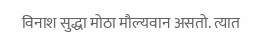विनाश सुद्धा मोठा मौल्यवान असतो. त्यात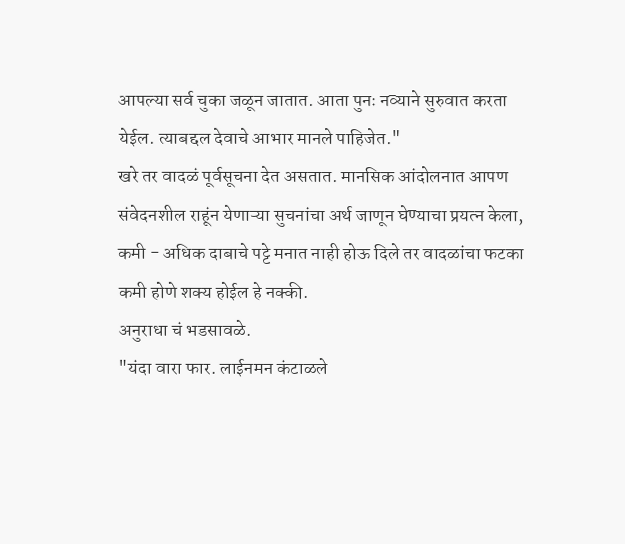आपल्या सर्व चुका जळून जातात. आता पुनः नव्याने सुरुवात करता येईल. त्याबद्दल देवाचे आभार मानले पाहिजेत."
खरे तर वादळं पूर्वसूचना देत असतात. मानसिक आंदोलनात आपण संवेदनशील राहूंन येणाऱ्या सुचनांचा अर्थ जाणून घेण्याचा प्रयत्न केला, कमी - अधिक दाबाचे पट्टे मनात नाही होऊ दिले तर वादळांचा फटका कमी होणे शक्य होईल हे नक्की.
अनुराधा चं भडसावळे.
"यंदा वारा फार. लाईनमन कंटाळले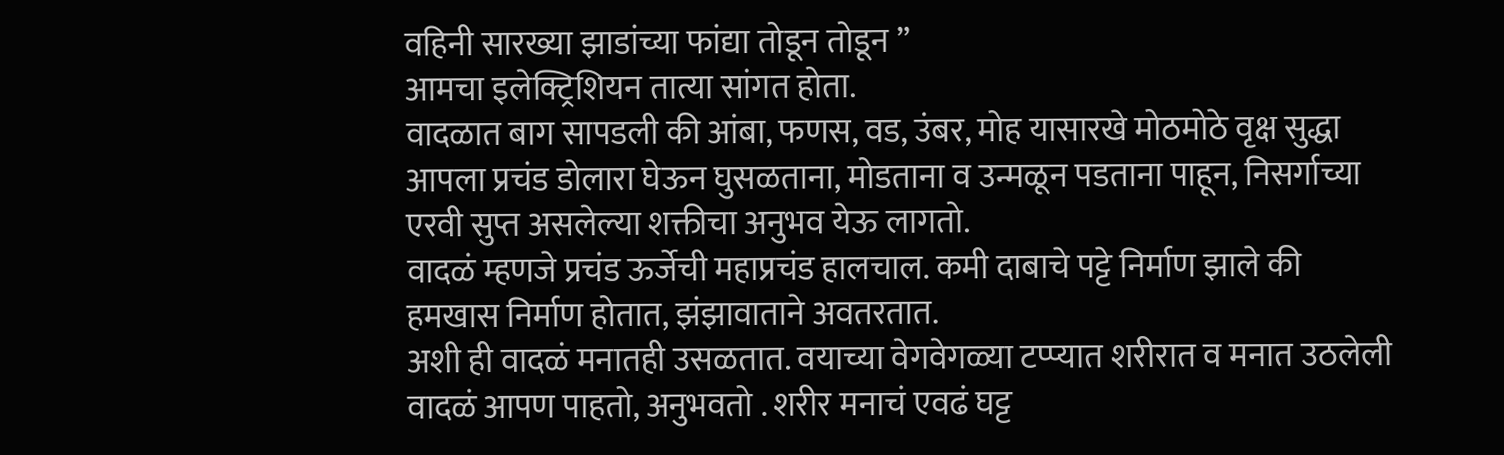वहिनी सारख्या झाडांच्या फांद्या तोडून तोडून ”
आमचा इलेक्ट्रिशियन तात्या सांगत होता.
वादळात बाग सापडली की आंबा, फणस, वड, उंबर, मोह यासारखे मोठमोठे वृक्ष सुद्धा आपला प्रचंड डोलारा घेऊन घुसळताना, मोडताना व उन्मळून पडताना पाहून, निसर्गाच्या एरवी सुप्त असलेल्या शक्तीचा अनुभव येऊ लागतो.
वादळं म्हणजे प्रचंड ऊर्जेची महाप्रचंड हालचाल. कमी दाबाचे पट्टे निर्माण झाले की हमखास निर्माण होतात, झंझावाताने अवतरतात.
अशी ही वादळं मनातही उसळतात. वयाच्या वेगवेगळ्या टप्प्यात शरीरात व मनात उठलेली वादळं आपण पाहतो, अनुभवतो . शरीर मनाचं एवढं घट्ट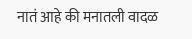नातं आहे की मनातली वादळ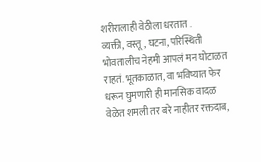शरीरालाही वेठीला धरतात .
व्यक्ती, वस्तू, घटना, परिस्थिती भोवतालीच नेहमी आपलं मन घोटाळत राहतं. भूतकाळात, वा भविष्यात फेर धरून घुमणारी ही मानसिक वादळ वेळेत शमली तर बरे नाहीतर रक्तदाब,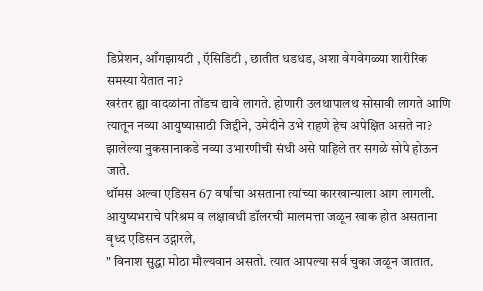डिप्रेशन, आँगझायटी , ऍसिडिटी , छातीत धडधड, अशा वेगवेगळ्या शारीरिक समस्या येतात ना?
खरंतर ह्या वादळांना तोंडच द्यावे लागते. होणारी उलथापालथ सोसावी लागते आणि त्यातून नव्या आयुष्यासाठी जिद्दीने, उमेदीने उभे राहणे हेच अपेक्षित असते ना? झालेल्या नुकसानाकडे नव्या उभारणीची संधी असे पाहिले तर सगळे सोपे होऊन जाते.
थॉमस अल्वा एडिसन 67 वर्षांचा असताना त्यांच्या कारखान्याला आग लागली. आयुष्यभराचे परिश्रम व लक्षावधी डॉलरची मालमत्ता जळून खाक होत असताना वृध्द एडिसन उद्गारले,
" विनाश सुद्धा मोठा मौल्यवान असतो. त्यात आपल्या सर्व चुका जळून जातात.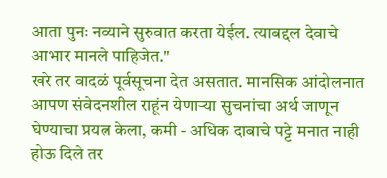आता पुनः नव्याने सुरुवात करता येईल. त्याबद्दल देवाचे आभार मानले पाहिजेत."
खरे तर वादळं पूर्वसूचना देत असतात. मानसिक आंदोलनात आपण संवेदनशील राहूंन येणाऱ्या सुचनांचा अर्थ जाणून घेण्याचा प्रयत्न केला, कमी - अधिक दाबाचे पट्टे मनात नाही होऊ दिले तर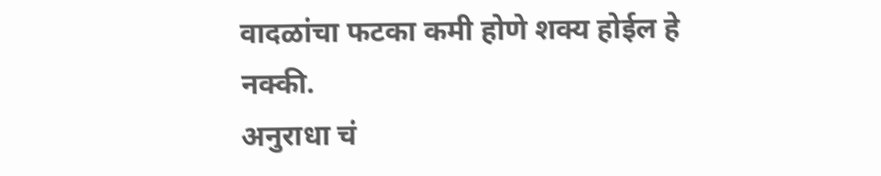वादळांचा फटका कमी होणे शक्य होईल हे नक्की.
अनुराधा चं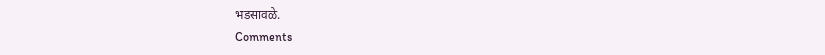भडसावळे.
Comments